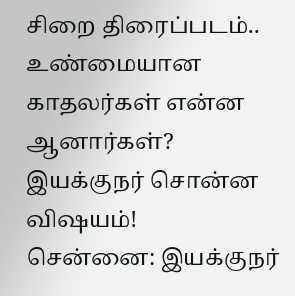சிறை திரைப்படம்.. உண்மையான காதலர்கள் என்ன ஆனார்கள்? இயக்குநர் சொன்ன விஷயம்!
சென்னை: இயக்குநர்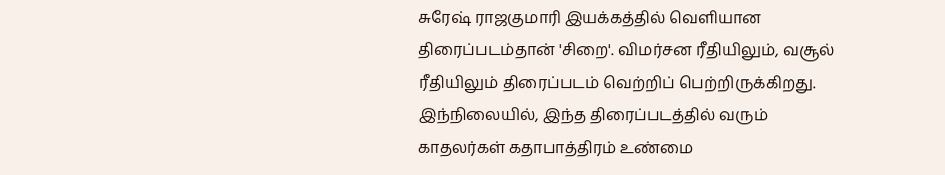சுரேஷ் ராஜகுமாரி இயக்கத்தில் வெளியான திரைப்படம்தான் 'சிறை'. விமர்சன ரீதியிலும், வசூல் ரீதியிலும் திரைப்படம் வெற்றிப் பெற்றிருக்கிறது. இந்நிலையில், இந்த திரைப்படத்தில் வரும் காதலர்கள் கதாபாத்திரம் உண்மை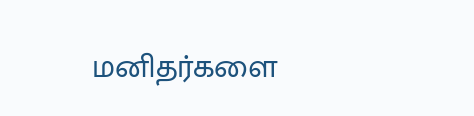மனிதர்களை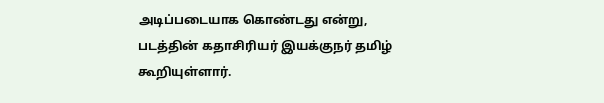அடிப்படையாக கொண்டது என்று, படத்தின் கதாசிரியர் இயக்குநர் தமிழ் கூறியுள்ளார்.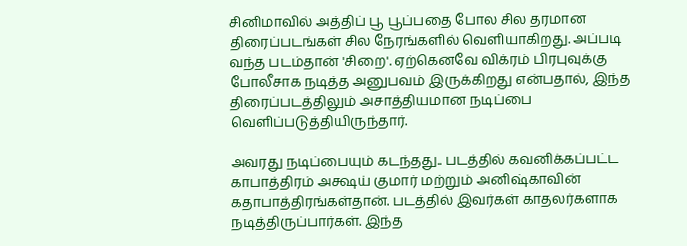சினிமாவில் அத்திப் பூ பூப்பதை போல சில தரமான திரைப்படங்கள் சில நேரங்களில் வெளியாகிறது. அப்படி வந்த படம்தான் 'சிறை'. ஏற்கெனவே விக்ரம் பிரபுவுக்கு போலீசாக நடித்த அனுபவம் இருக்கிறது என்பதால், இந்த திரைப்படத்திலும் அசாத்தியமான நடிப்பை வெளிப்படுத்தியிருந்தார்.

அவரது நடிப்பையும் கடந்தது.. படத்தில் கவனிக்கப்பட்ட காபாத்திரம் அக்ஷய் குமார் மற்றும் அனிஷ்காவின் கதாபாத்திரங்கள்தான். படத்தில் இவர்கள் காதலர்களாக நடித்திருப்பார்கள். இந்த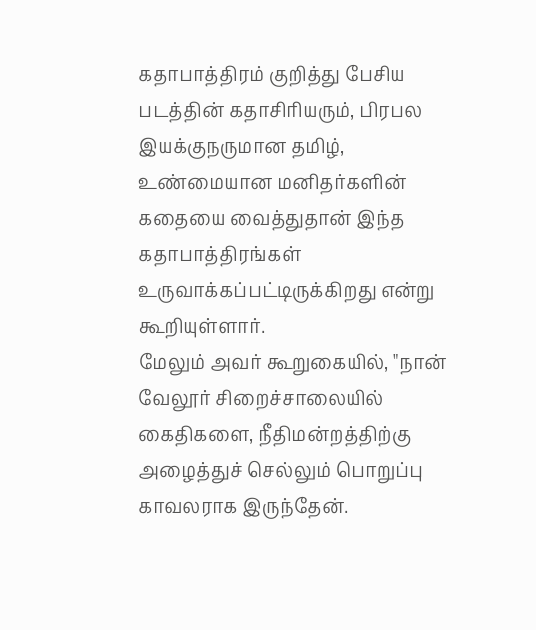கதாபாத்திரம் குறித்து பேசிய படத்தின் கதாசிரியரும், பிரபல இயக்குநருமான தமிழ், உண்மையான மனிதர்களின் கதையை வைத்துதான் இந்த கதாபாத்திரங்கள் உருவாக்கப்பட்டிருக்கிறது என்று கூறியுள்ளார்.
மேலும் அவர் கூறுகையில், "நான் வேலூர் சிறைச்சாலையில் கைதிகளை, நீதிமன்றத்திற்கு அழைத்துச் செல்லும் பொறுப்பு காவலராக இருந்தேன்.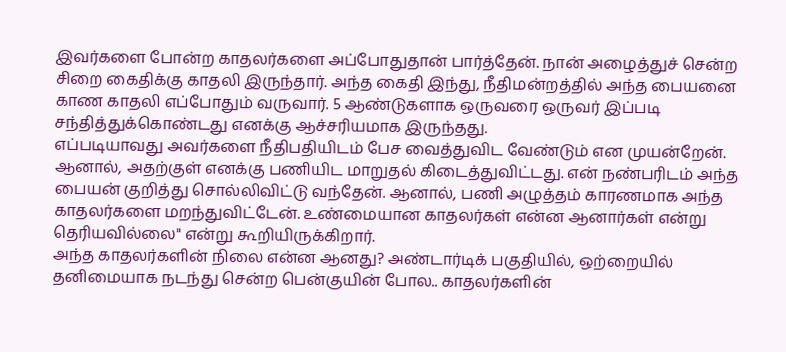இவர்களை போன்ற காதலர்களை அப்போதுதான் பார்த்தேன். நான் அழைத்துச் சென்ற சிறை கைதிக்கு காதலி இருந்தார். அந்த கைதி இந்து, நீதிமன்றத்தில் அந்த பையனை காண காதலி எப்போதும் வருவார். 5 ஆண்டுகளாக ஒருவரை ஒருவர் இப்படி சந்தித்துக்கொண்டது எனக்கு ஆச்சரியமாக இருந்தது.
எப்படியாவது அவர்களை நீதிபதியிடம் பேச வைத்துவிட வேண்டும் என முயன்றேன். ஆனால், அதற்குள் எனக்கு பணியிட மாறுதல் கிடைத்துவிட்டது. என் நண்பரிடம் அந்த பையன் குறித்து சொல்லிவிட்டு வந்தேன். ஆனால், பணி அழுத்தம் காரணமாக அந்த காதலர்களை மறந்துவிட்டேன். உண்மையான காதலர்கள் என்ன ஆனார்கள் என்று தெரியவில்லை" என்று கூறியிருக்கிறார்.
அந்த காதலர்களின் நிலை என்ன ஆனது? அண்டார்டிக் பகுதியில், ஒற்றையில் தனிமையாக நடந்து சென்ற பென்குயின் போல.. காதலர்களின்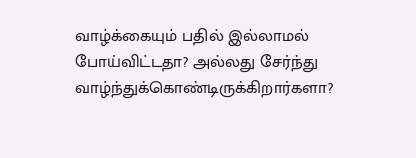வாழ்க்கையும் பதில் இல்லாமல் போய்விட்டதா? அல்லது சேர்ந்து வாழ்ந்துக்கொண்டிருக்கிறார்களா?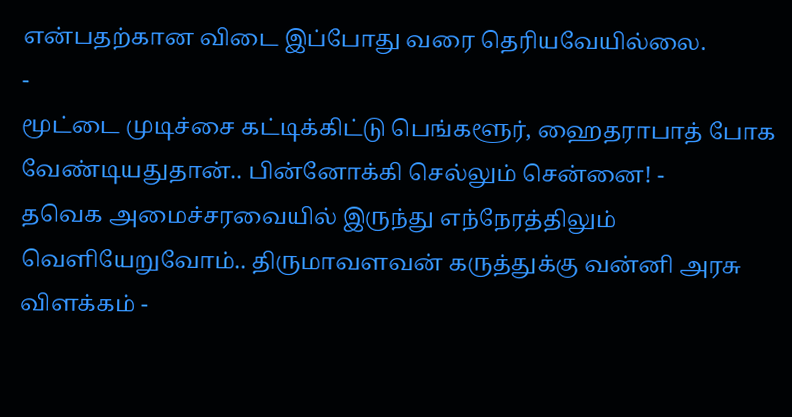என்பதற்கான விடை இப்போது வரை தெரியவேயில்லை.
-
மூட்டை முடிச்சை கட்டிக்கிட்டு பெங்களூர், ஹைதராபாத் போக வேண்டியதுதான்.. பின்னோக்கி செல்லும் சென்னை! -
தவெக அமைச்சரவையில் இருந்து எந்நேரத்திலும் வெளியேறுவோம்.. திருமாவளவன் கருத்துக்கு வன்னி அரசு விளக்கம் -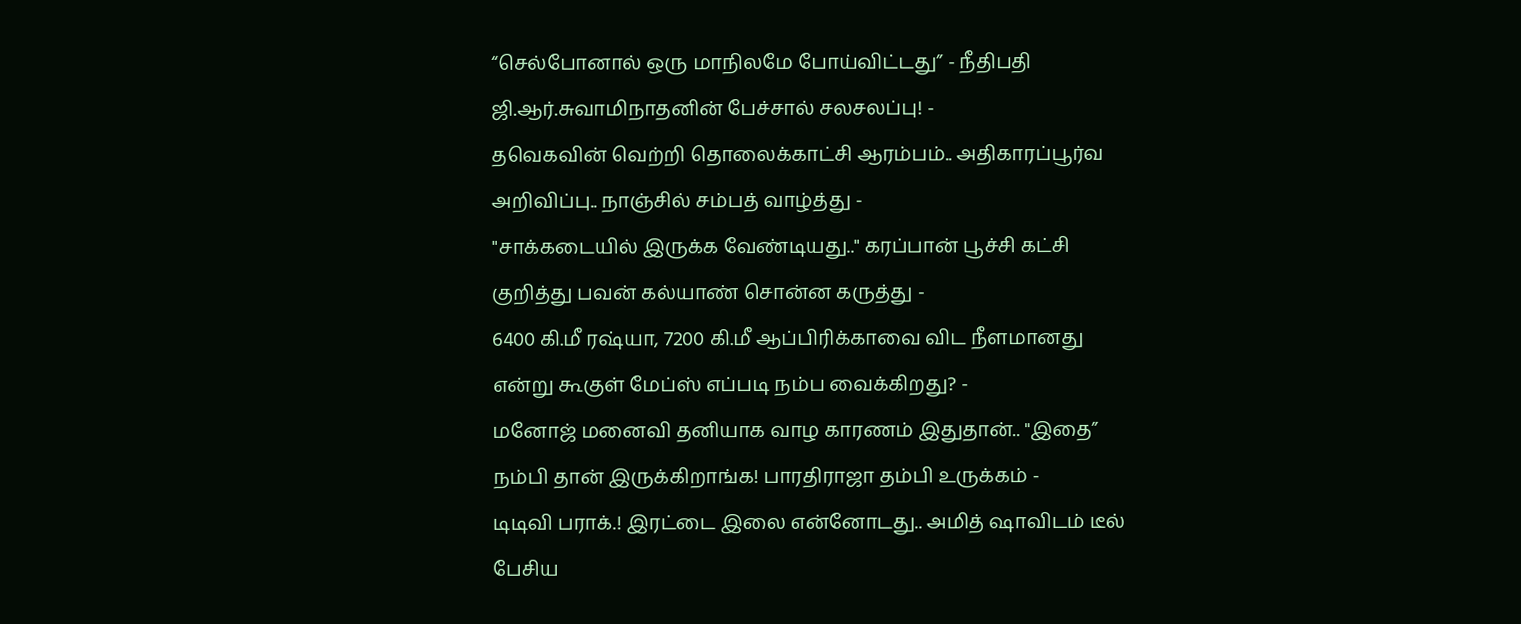“செல்போனால் ஒரு மாநிலமே போய்விட்டது” - நீதிபதி ஜி.ஆர்.சுவாமிநாதனின் பேச்சால் சலசலப்பு! -
தவெகவின் வெற்றி தொலைக்காட்சி ஆரம்பம்.. அதிகாரப்பூர்வ அறிவிப்பு.. நாஞ்சில் சம்பத் வாழ்த்து -
"சாக்கடையில் இருக்க வேண்டியது.." கரப்பான் பூச்சி கட்சி குறித்து பவன் கல்யாண் சொன்ன கருத்து -
6400 கி.மீ ரஷ்யா, 7200 கி.மீ ஆப்பிரிக்காவை விட நீளமானது என்று கூகுள் மேப்ஸ் எப்படி நம்ப வைக்கிறது? -
மனோஜ் மனைவி தனியாக வாழ காரணம் இதுதான்.. "இதை” நம்பி தான் இருக்கிறாங்க! பாரதிராஜா தம்பி உருக்கம் -
டிடிவி பராக்.! இரட்டை இலை என்னோடது.. அமித் ஷாவிடம் டீல் பேசிய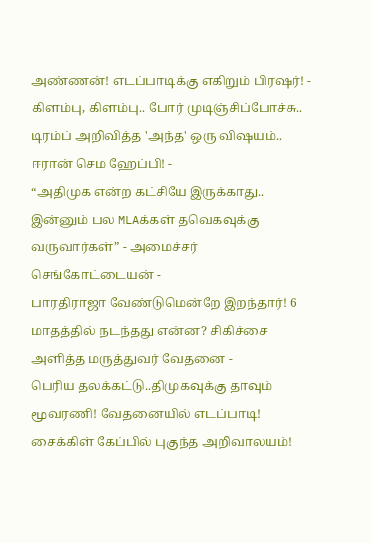அண்ணன்! எடப்பாடிக்கு எகிறும் பிரஷர்! -
கிளம்பு, கிளம்பு.. போர் முடிஞ்சிப்போச்சு.. டிரம்ப் அறிவித்த 'அந்த' ஒரு விஷயம்.. ஈரான் செம ஹேப்பி! -
“அதிமுக என்ற கட்சியே இருக்காது.. இன்னும் பல MLAக்கள் தவெகவுக்கு வருவார்கள்” - அமைச்சர் செங்கோட்டையன் -
பாரதிராஜா வேண்டுமென்றே இறந்தார்! 6 மாதத்தில் நடந்தது என்ன? சிகிச்சை அளித்த மருத்துவர் வேதனை -
பெரிய தலக்கட்டு..திமுகவுக்கு தாவும் மூவரணி! வேதனையில் எடப்பாடி! சைக்கிள் கேப்பில் புகுந்த அறிவாலயம்!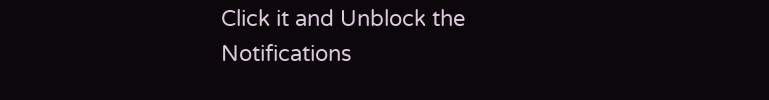Click it and Unblock the Notifications